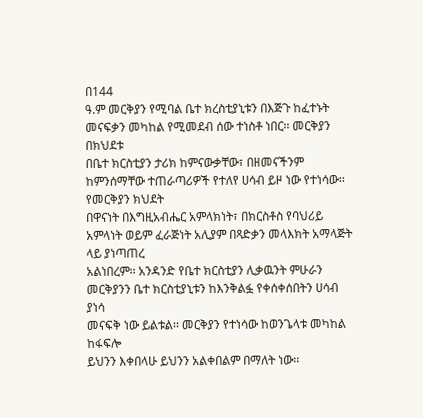በ144
ዓ.ም መርቅያን የሚባል ቤተ ክረስቲያኒቱን በእጅጉ ከፈተኑት መናፍቃን መካከል የሚመደብ ሰው ተነስቶ ነበር፡፡ መርቅያን በክህደቱ
በቤተ ክርስቲያን ታሪክ ከምናውቃቸው፣ በዘመናችንም ከምንሰማቸው ተጠራጣሪዎች የተለየ ሀሳብ ይዞ ነው የተነሳው፡፡ የመርቅያን ክህደት
በዋናነት በእግዚአብሔር አምላክነት፣ በክርስቶስ የባህሪይ አምላነት ወይም ፈራጅነት አሊያም በጻድቃን መላእክት አማላጅት ላይ ያነጣጠረ
አልነበረም፡፡ አንዳንድ የቤተ ክርስቲያን ሊቃዉንት ምሁራን መርቅያንን ቤተ ክርስቲያኒቱን ከእንቅልፏ የቀሰቀሰበትን ሀሳብ ያነሳ
መናፍቅ ነው ይልቱል፡፡ መርቅያን የተነሳው ከወንጌላቱ መካከል ከፋፍሎ
ይህንን እቀበላሁ ይህንን አልቀበልም በማለት ነው፡፡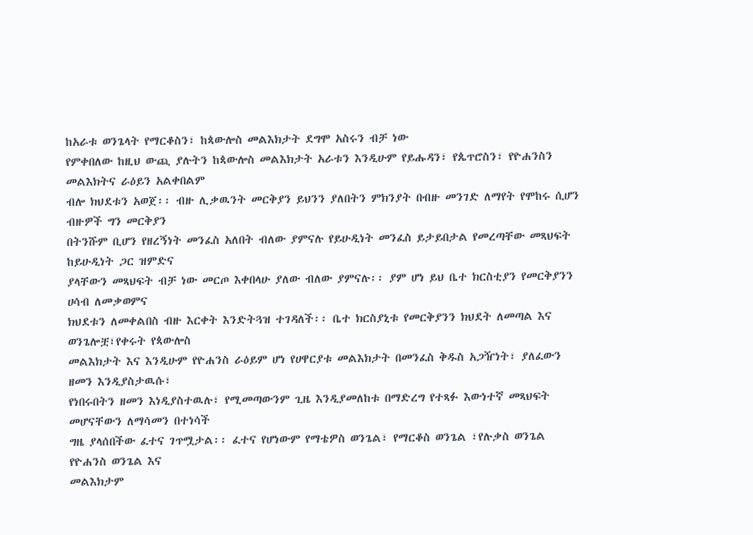ከአራቱ ወንጌላት የማርቆስን፣ ከጳውሎስ መልእክታት ደግሞ አስሩን ብቻ ነው
የምቀበለው ከዚህ ውጪ ያሉትን ከጳውሎስ መልእክታት አራቱን እንዲሁም የይሑዳን፣ የጴጥሮስን፣ የዮሐንስን መልእክትና ራዕይን አልቀበልም
ብሎ ክህደቱን አወጀ፡፡ ብዙ ሊቃዉንት መርቅያን ይህንን ያለበትን ምክንያት በብዙ መንገድ ለማየት የሞከሩ ሲሆን ብዙዎች ግን መርቅያን
በትንሹም ቢሆን የዘረኝነት መንፈስ አለበት ብለው ያምናሉ የይሁዲነት መንፈስ ይታይበታል የመረጣቸው መጻህፍት ከይሁዲነት ጋር ዝምድና
ያላቸውን መጻህፍት ብቻ ነው መርጦ እቀበላሁ ያለው ብለው ያምናሉ፡፡ ያም ሆነ ይህ ቤተ ክርስቲያን የመርቅያንን ሀሳብ ለመቃወምና
ክህደቱን ለመቀልበስ ብዙ እርቀት እንድትጓዝ ተገዳለች፡፡ ቤተ ክርስያኒቱ የመርቅያንን ክህደት ለመጣል እና ወንጌሎቿ፣የቀሩት የጳውሎስ
መልእክታት እና እንዲሁም የዮሐንስ ራዕይም ሆነ የሀዋርያቱ መልእክታት በመንፈስ ቅዱስ አጋዥነት፣ ያለፈውን ዘመን እንዲያስታዉሱ፣
የነበሩበትን ዘመን እነዲያስተዉሉ፣ የሚመጣውንም ጊዜ እንዲያመለከቱ በማድረግ የተጻፉ እውነተኛ መጻህፍት መሆናቸውን ለማሳመን በተነሳች
ግዜ ያላሰበችው ፈተና ገጥሟታል፡፡ ፈተና የሆነውም የማቴዎስ ወንጌል፣ የማርቆስ ወንጌል ፣የሉቃስ ወንጌል የዮሐንስ ወንጌል እና
መልእክታም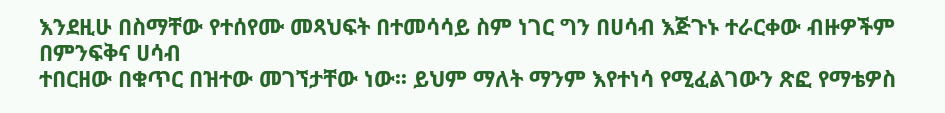እንደዚሁ በስማቸው የተሰየሙ መጻህፍት በተመሳሳይ ስም ነገር ግን በሀሳብ እጅጉኑ ተራርቀው ብዙዎችም በምንፍቅና ሀሳብ
ተበርዘው በቁጥር በዝተው መገኘታቸው ነው፡፡ ይህም ማለት ማንም እየተነሳ የሚፈልገውን ጽፎ የማቴዎስ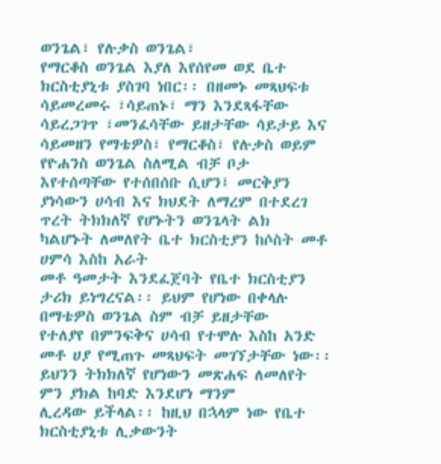ወንጌል፣ የሉቃስ ወንጌል፣
የማርቆስ ወንጌል እያለ እየሰየመ ወደ ቤተ ክርስቲያኒቱ ያስገባ ነበር፡፡ በዘመኑ መጻህፍቱ ሳይመረመሩ ፣ሳይጠኑ፣ ማን እንደጻፋቸው
ሳይረጋገጥ ፣መንፈሳቸው ይዘታቸው ሳይታይ እና ሳይመዘን የማቴዎስ፣ የማርቆስ፣ የሉቃስ ወይም የዮሐንስ ወንጌል ስለሚል ብቻ ቦታ
እየተሰጣቸው የተሰበሰቡ ሲሆን፤ መርቅያን ያነሳውን ሀሳብ እና ክህደት ለማረም በተደረገ ጥረት ትክክለኛ የሆኑትን ወንጌላት ልክ
ካልሆኑት ለመለየት ቤተ ክርስቲያን ከሶስት መቶ ሀምሳ እስከ አራት
መቶ ዓመታት እንደፈጀባት የቤተ ክርስቲያን ታሪክ ይነግረናል፡፡ ይህም የሆነው በቀላሉ በማቴዎስ ወንጌል ስም ብቻ ይዘታቸው
የተለያየ በምንፍቅና ሀሳብ የተሞሉ እስከ አንድ መቶ ሀያ የሚጠጉ መጻህፍት መገኘታቸው ነው፡፡ ይህንን ትክክለኛ የሆነውን መጽሐፍ ለመለየት ምን ያክል ከባድ እንደሆነ ማንም
ሊረዳው ይችላል፡፡ ከዚህ በኋላም ነው የቤተ ክርስቲያኒቱ ሊቃውንት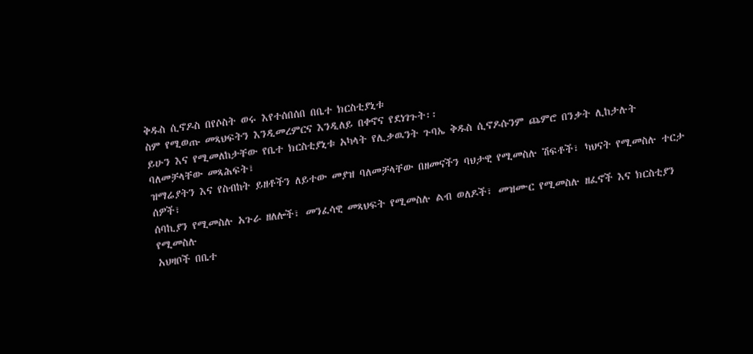ቅዱስ ሲኖዶስ በየሶስት ወሩ እየተሰበሰበ በቤተ ክርስቲያኒቱ
ስም የሚወጡ መጻህፍትን እንዲመረምርና እንዲለይ በቀኖና የደነገጉት፡፡
ይሁን እና የሚመለከታቸው የቤተ ክርስቲያኒቱ አካላት የሊቃዉንት ጉባኤ ቅዱስ ሲኖዶሱንም ጨምሮ በንቃት ሊከታሉት ባለመቻላቸው መጻሕፍት፣
ዝማሬያትን እና የስብከት ይዘቶችን ለይተው መያዝ ባለመቻላቸው በዘመናችን ባህታዊ የሚመስሉ ሽፍቶች፣ ካህናት የሚመስሉ ተርታ ሰዎች፣
ሰባኪያን የሚመስሉ አጉራ ዘለሎች፣ መንፈሳዊ መጻህፍት የሚመስሉ ልብ ወለዶች፣ መዝሙር የሚመስሉ ዘፈኖች እና ክርስቲያን የሚመስሉ
አህዛቦች በቤተ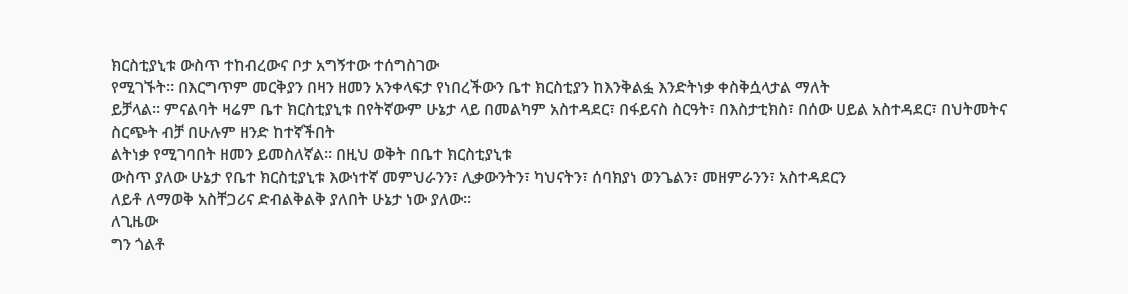ክርስቲያኒቱ ውስጥ ተከብረውና ቦታ አግኝተው ተሰግስገው
የሚገኙት፡፡ በእርግጥም መርቅያን በዛን ዘመን አንቀላፍታ የነበረችውን ቤተ ክርስቲያን ከእንቅልፏ እንድትነቃ ቀስቅሷላታል ማለት
ይቻላል፡፡ ምናልባት ዛሬም ቤተ ክርስቲያኒቱ በየትኛውም ሁኔታ ላይ በመልካም አስተዳደር፣ በፋይናስ ስርዓት፣ በእስታቲክስ፣ በሰው ሀይል አስተዳደር፣ በህትመትና ስርጭት ብቻ በሁሉም ዘንድ ከተኛችበት
ልትነቃ የሚገባበት ዘመን ይመስለኛል፡፡ በዚህ ወቅት በቤተ ክርስቲያኒቱ
ውስጥ ያለው ሁኔታ የቤተ ክርስቲያኒቱ እውነተኛ መምህራንን፣ ሊቃውንትን፣ ካህናትን፣ ሰባክያነ ወንጌልን፣ መዘምራንን፣ አስተዳደርን
ለይቶ ለማወቅ አስቸጋሪና ድብልቅልቅ ያለበት ሁኔታ ነው ያለው፡፡
ለጊዜው
ግን ጎልቶ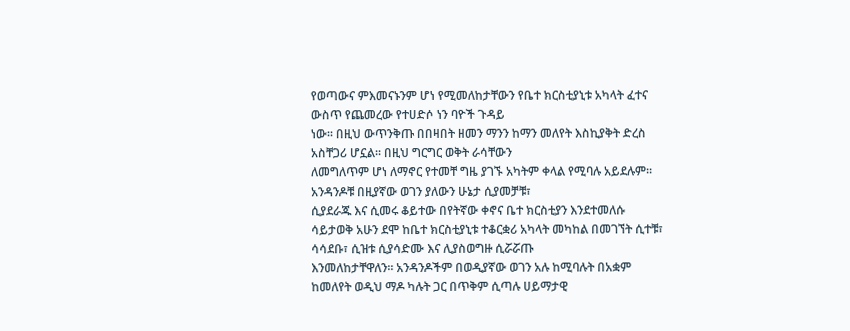የወጣውና ምእመናኑንም ሆነ የሚመለከታቸውን የቤተ ክርስቲያኒቱ አካላት ፈተና ውስጥ የጨመረው የተሀድሶ ነን ባዮች ጉዳይ
ነው፡፡ በዚህ ውጥንቅጡ በበዛበት ዘመን ማንን ከማን መለየት እስኪያቅት ድረስ አስቸጋሪ ሆኗል፡፡ በዚህ ግርግር ወቅት ራሳቸውን
ለመግለጥም ሆነ ለማኖር የተመቸ ግዜ ያገኙ አካትም ቀላል የሚባሉ አይደሉም፡፡ አንዳንዶቹ በዚያኛው ወገን ያለውን ሁኔታ ሲያመቻቹ፣
ሲያደራጁ እና ሲመሩ ቆይተው በየትኛው ቀኖና ቤተ ክርስቲያን እንደተመለሱ
ሳይታወቅ አሁን ደሞ ከቤተ ክርስቲያኒቱ ተቆርቋሪ አካላት መካከል በመገኘት ሲተቹ፣ ሳሳደቡ፣ ሲዝቱ ሲያሳድሙ እና ሊያስወግዙ ሲሯሯጡ
እንመለከታቸዋለን፡፡ አንዳንዶችም በወዲያኛው ወገን አሉ ከሚባሉት በአቋም ከመለየት ወዲህ ማዶ ካሉት ጋር በጥቅም ሲጣሉ ሀይማታዊ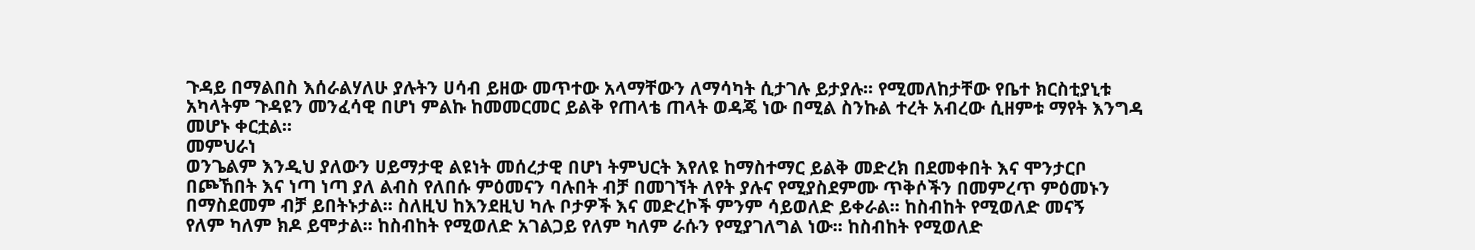ጉዳይ በማልበስ እሰራልሃለሁ ያሉትን ሀሳብ ይዘው መጥተው አላማቸውን ለማሳካት ሲታገሉ ይታያሉ፡፡ የሚመለከታቸው የቤተ ክርስቲያኒቱ
አካላትም ጉዳዩን መንፈሳዊ በሆነ ምልኩ ከመመርመር ይልቅ የጠላቴ ጠላት ወዳጄ ነው በሚል ስንኩል ተረት አብረው ሲዘምቱ ማየት እንግዳ
መሆኑ ቀርቷል፡፡
መምህራነ
ወንጌልም እንዲህ ያለውን ሀይማታዊ ልዩነት መሰረታዊ በሆነ ትምህርት እየለዩ ከማስተማር ይልቅ መድረክ በደመቀበት እና ሞንታርቦ
በጮኸበት እና ነጣ ነጣ ያለ ልብስ የለበሱ ምዕመናን ባሉበት ብቻ በመገኘት ለየት ያሉና የሚያስደምሙ ጥቅሶችን በመምረጥ ምዕመኑን
በማስደመም ብቻ ይበትኑታል፡፡ ስለዚህ ከእንደዚህ ካሉ ቦታዎች እና መድረኮች ምንም ሳይወለድ ይቀራል፡፡ ከስብከት የሚወለድ መናኝ
የለም ካለም ክዶ ይሞታል፡፡ ከስብከት የሚወለድ አገልጋይ የለም ካለም ራሱን የሚያገለግል ነው፡፡ ከስብከት የሚወለድ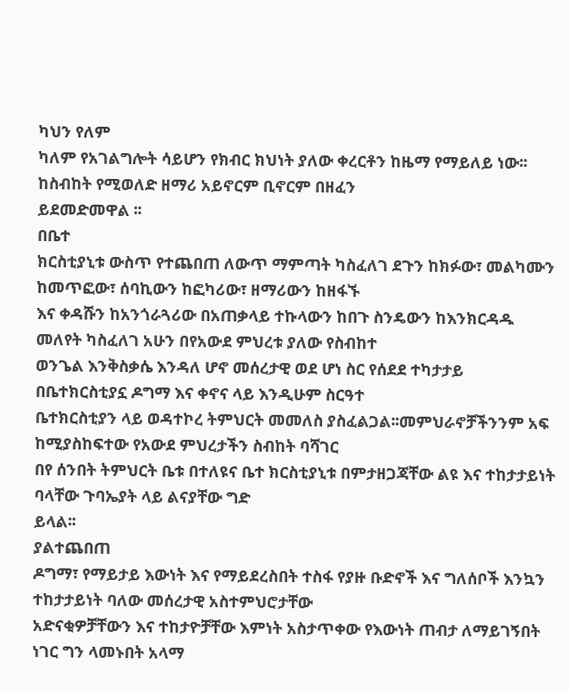ካህን የለም
ካለም የአገልግሎት ሳይሆን የክብር ክህነት ያለው ቀረርቶን ከዜማ የማይለይ ነው፡፡ ከስብከት የሚወለድ ዘማሪ አይኖርም ቢኖርም በዘፈን
ይደመድመዋል ፡፡
በቤተ
ክርስቲያኒቱ ውስጥ የተጨበጠ ለውጥ ማምጣት ካስፈለገ ደጉን ከክፉው፣ መልካሙን ከመጥፎው፣ ሰባኪውን ከፎካሪው፣ ዘማሪውን ከዘፋኙ
እና ቀዳሹን ከአንጎራጓሪው በአጠቃላይ ተኩላውን ከበጉ ስንዴውን ከእንክርዳዱ መለየት ካስፈለገ አሁን በየአውደ ምህረቱ ያለው የስብከተ
ወንጌል እንቅስቃሴ እንዳለ ሆኖ መሰረታዊ ወደ ሆነ ስር የሰደደ ተካታታይ በቤተክርስቲያኗ ዶግማ እና ቀኖና ላይ እንዲሁም ስርዓተ
ቤተክርስቲያን ላይ ወዳተኮረ ትምህርት መመለስ ያስፈልጋል፡፡መምህራኖቻችንንም አፍ ከሚያስከፍተው የአውደ ምህረታችን ስብከት ባሻገር
በየ ሰንበት ትምህርት ቤቱ በተለዩና ቤተ ክርስቲያኒቱ በምታዘጋጃቸው ልዩ እና ተከታታይነት ባላቸው ጉባኤያት ላይ ልናያቸው ግድ
ይላል፡፡
ያልተጨበጠ
ዶግማ፣ የማይታይ እውነት እና የማይደረስበት ተስፋ የያዙ ቡድኖች እና ግለሰቦች እንኳን ተከታታይነት ባለው መሰረታዊ አስተምህሮታቸው
አድናቂዎቻቸውን እና ተከታዮቻቸው እምነት አስታጥቀው የእውነት ጠብታ ለማይገኝበት ነገር ግን ላመኑበት አላማ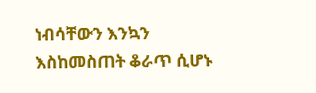ነብሳቸውን እንኳን
እስከመስጠት ቆራጥ ሲሆኑ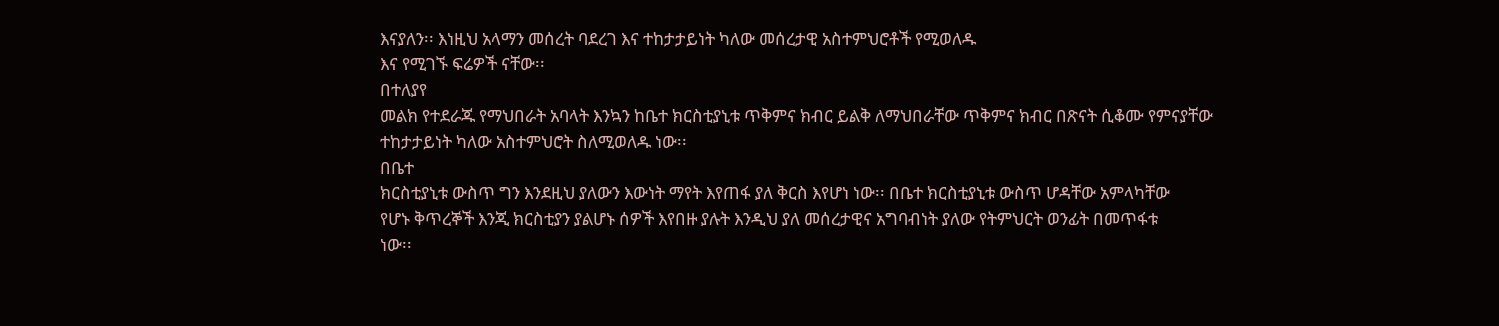እናያለን፡፡ እነዚህ አላማን መሰረት ባደረገ እና ተከታታይነት ካለው መሰረታዊ አስተምህሮቶች የሚወለዱ
እና የሚገኙ ፍሬዎች ናቸው፡፡
በተለያየ
መልክ የተደራጁ የማህበራት አባላት እንኳን ከቤተ ክርስቲያኒቱ ጥቅምና ክብር ይልቅ ለማህበራቸው ጥቅምና ክብር በጽናት ሲቆሙ የምናያቸው
ተከታታይነት ካለው አስተምህሮት ስለሚወለዱ ነው፡፡
በቤተ
ክርስቲያኒቱ ውስጥ ግን እንደዚህ ያለውን እውነት ማየት እየጠፋ ያለ ቅርስ እየሆነ ነው፡፡ በቤተ ክርስቲያኒቱ ውስጥ ሆዳቸው አምላካቸው
የሆኑ ቅጥረኞች እንጂ ክርስቲያን ያልሆኑ ሰዎች እየበዙ ያሉት እንዲህ ያለ መሰረታዊና አግባብነት ያለው የትምህርት ወንፊት በመጥፋቱ
ነው፡፡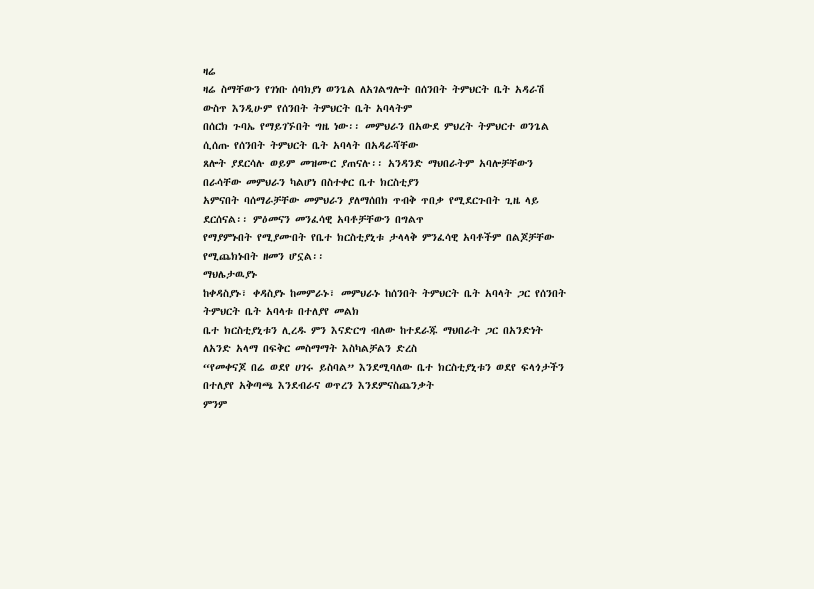ዛሬ
ዛሬ ስማቸውን የገነቡ ሰባክያነ ወንጌል ለአገልግሎት በሰንበት ትምህርት ቤት አዳራሽ ውስጥ እንዲሁም የሰንበት ትምህርት ቤት አባላትም
በሰርክ ጉባኤ የማይገኙበት ግዜ ነው፡፡ መምህራን በአውደ ምህረት ትምህርተ ወንጌል ሲሰጡ የሰንበት ትምህርት ቤት አባላት በአዳራሻቸው
ጸሎት ያደርሳሉ ወይም መዝሙር ያጠናሉ፡፡ አንዳንድ ማህበራትም አባሎቻቸውን በራሳቸው መምህራን ካልሆነ በስተቀር ቤተ ክርስቲያን
አምናበት ባሰማራቻቸው መምህራን ያለማሰበክ ጥብቅ ጥበቃ የሚደርጉበት ጊዜ ላይ ደርሰናል፡፡ ምዕመናን መንፈሳዊ አባቶቻቸውን በግልጥ
የማያምኑበት የሚያሙበት የቤተ ክርስቲያኒቱ ታላላቅ ምንፈሳዊ አባቶችም በልጆቻቸው የሚጨክኑበት ዘመን ሆኗል፡፡
ማህሌታዉያኑ
ከቀዳስያኑ፣ ቀዳስያኑ ከመምራኑ፣ መምህራኑ ከሰንበት ትምህርት ቤት አባላት ጋር የሰንበት ትምህርት ቤት አባላቱ በተለያየ መልክ
ቤተ ክርስቲያኒቱን ሊረዱ ምን እናድርግ ብለው ከተደራጁ ማህበራት ጋር በአንድነት ለአንድ አላማ በፍቅር መስማማት እስካልቻልን ድረስ
“የመቀናጆ በሬ ወደየ ሀገሩ ይስባል” እንደሚባለው ቤተ ክርስቲያኒቱን ወደየ ፍላጎታችን በተለያየ አቅጣጫ እንደብራና ወጥረን እንደምናስጨንቃት
ምንም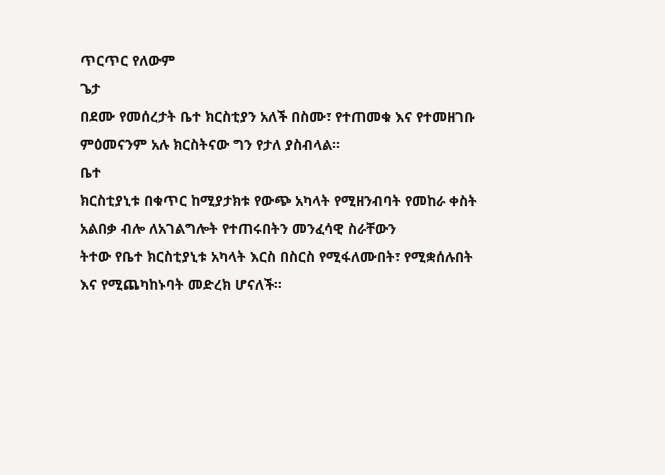ጥርጥር የለውም
ጌታ
በደሙ የመሰረታት ቤተ ክርስቲያን አለች በስሙ፣ የተጠመቁ እና የተመዘገቡ ምዕመናንም አሉ ክርስትናው ግን የታለ ያስብላል፡፡
ቤተ
ክርስቲያኒቱ በቁጥር ከሚያታክቱ የውጭ አካላት የሚዘንብባት የመከራ ቀስት አልበቃ ብሎ ለአገልግሎት የተጠሩበትን መንፈሳዊ ስራቸውን
ትተው የቤተ ክርስቲያኒቱ አካላት እርስ በስርስ የሚፋለሙበት፣ የሚቋሰሉበት እና የሚጨካከኑባት መድረክ ሆናለች፡፡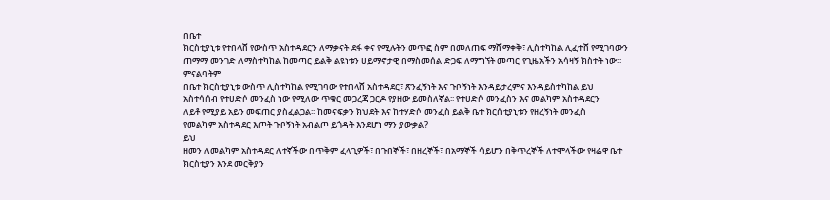በቤተ
ክርስቲያኒቱ የተበላሸ የውስጥ አስተዳደርን ለማቃናት ደፋ ቀና የሚሉትን መጥፎ ስም በመለጠፍ ማሸማቀቅ፣ ሊስተካከል ሊፈተሸ የሚገባውን
ጠማማ መንገድ ለማስተካከል ከመጣር ይልቅ ልዩነቱን ሀይማኖታዊ በማስመሰል ድጋፍ ለማግኘት መጣር የጊዜአችን አሳዛኝ ክስተት ነው፡፡
ምናልባትም
በቤተ ክርስቲያኒቱ ውስጥ ሊስተካከል የሚገባው የተበላሸ አስተዳደር፣ ጽንፈኝነት እና ጉቦኝነት እንዳይታረምና እንዳይስተካከል ይህ
አስተሳሰብ የተሀድሶ መንፈስ ነው የሚለው ጥቁር መጋረጃ ጋርዶ የያዘው ይመስለኛል፡፡ የተሀድሶ መንፈስን እና መልካም አስተዳደርን
ለይቶ የሚያይ አይን መፍጠር ያስፈልጋል፡፡ ከመናፍቃን ክህደት እና ከተሃድሶ መንፈስ ይልቅ ቤተ ክርሰቲያኒቱን የዘረኝነት መንፈስ
የመልካም አስተዳደር እጦት ጉቦኝነት አብልጦ ይጎዳት እንደሆነ ማን ያውቃል?
ይህ
ዘመን ለመልካም አስተዳደር ለተኛችው በጥቅም ፈላጊዎች፣ በጉበኞች፣ በዘረኞች፣ በአማኞች ሳይሆን በቅጥረኞች ለተሞላችው የዛሬዋ ቤተ
ክርስቲያን እንደ መርቅያን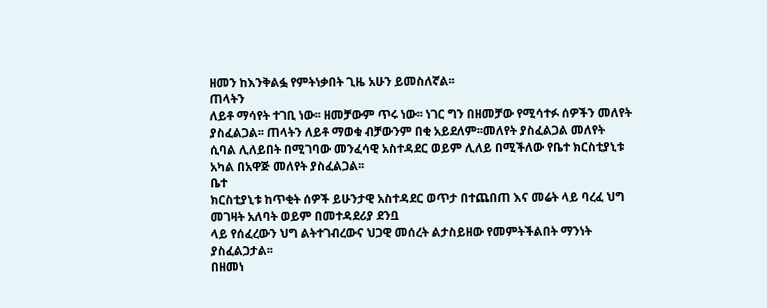ዘመን ከእንቅልፏ የምትነቃበት ጊዜ አሁን ይመስለኛል፡፡
ጠላትን
ለይቶ ማሳየት ተገቢ ነው፡፡ ዘመቻውም ጥሩ ነው፡፡ ነገር ግን በዘመቻው የሚሳተፉ ሰዎችን መለየት ያስፈልጋል፡፡ ጠላትን ለይቶ ማወቁ ብቻውንም በቂ አይደለም፡፡መለየት ያስፈልጋል መለየት
ሲባል ሊለይበት በሚገባው መንፈሳዊ አስተዳደር ወይም ሊለይ በሚችለው የቤተ ክርስቲያኒቱ አካል በአዋጅ መለየት ያስፈልጋል፡፡
ቤተ
ክርስቲያኒቱ ከጥቂት ሰዎች ይሁንታዊ አስተዳደር ወጥታ በተጨበጠ እና መሬት ላይ ባረፈ ህግ መገዛት አለባት ወይም በመተዳደሪያ ደንቧ
ላይ የሰፈረውን ህግ ልትተገብረውና ህጋዊ መሰረት ልታስይዘው የመምትችልበት ማንነት ያስፈልጋታል፡፡
በዘመነ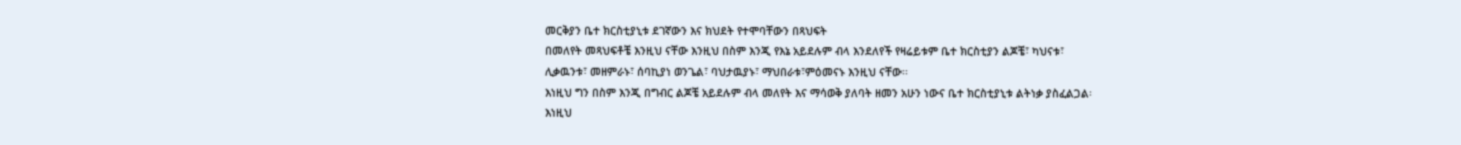መርቅያን ቤተ ክርስቲያኒቱ ደገኛውን እና ክህደት የተሞባቸውን በጻህፍት
በመለየት መጻህፍቶቼ እንዚህ ናቸው እንዚህ በስም እንጂ የእኔ አይደሉም ብላ እንደለየች የዛሬይቱም ቤተ ክርስቲያን ልጆቼ፣ ካህናቱ፣
ሊቃዉንቱ፣ መዘምራኑ፣ ሰባኪያነ ወንጌል፣ ባህታዉያኑ፣ ማህበራቱ፣ምዕመናኑ እንዚህ ናቸው፡፡
እነዚህ ግን በስም እንጂ በግብር ልጆቼ አይደሉም ብላ መለየት እና ማሳወቅ ያለባት ዘመን አሁን ነውና ቤተ ክርስቲያኒቱ ልትነቃ ያስፈልጋል፡
እነዚህ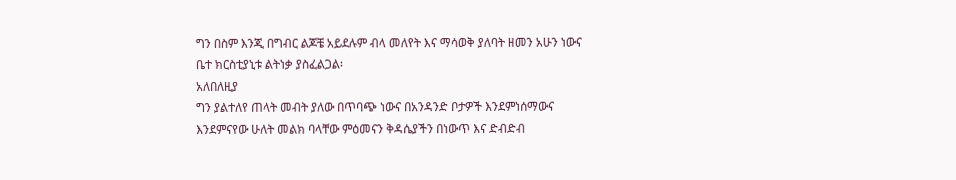ግን በስም እንጂ በግብር ልጆቼ አይደሉም ብላ መለየት እና ማሳወቅ ያለባት ዘመን አሁን ነውና ቤተ ክርስቲያኒቱ ልትነቃ ያስፈልጋል፡
አለበለዚያ
ግን ያልተለየ ጠላት መብት ያለው በጥባጭ ነውና በአንዳንድ ቦታዎች እንደምነሰማውና እንደምናየው ሁለት መልክ ባላቸው ምዕመናን ቅዳሴያችን በነውጥ እና ድብድብ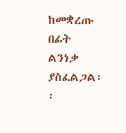ከመቋረጡ በፊት ልንነቃ ያስፈልጋል፡፡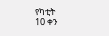የካቲት
10 ቀን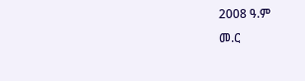2008 ዓ.ም
መ.ር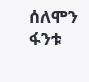ሰለሞን ፋንቱ